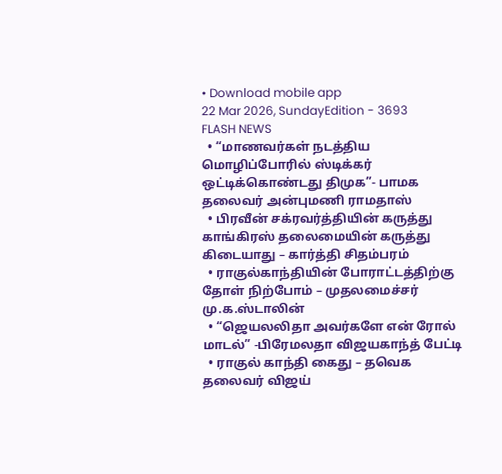• Download mobile app
22 Mar 2026, SundayEdition - 3693
FLASH NEWS
  • “மாணவர்கள் நடத்திய மொழிப்போரில் ஸ்டிக்கர் ஒட்டிக்கொண்டது திமுக”- பாமக தலைவர் அன்புமணி ராமதாஸ்
  • பிரவீன் சக்ரவர்த்தியின் கருத்து காங்கிரஸ் தலைமையின் கருத்து கிடையாது – கார்த்தி சிதம்பரம்
  • ராகுல்காந்தியின் போராட்டத்திற்கு தோள் நிற்போம் – முதலமைச்சர் மு.க.ஸ்டாலின்
  • “ஜெயலலிதா அவர்களே என் ரோல் மாடல்” -பிரேமலதா விஜயகாந்த் பேட்டி
  • ராகுல் காந்தி கைது – தவெக தலைவர் விஜய்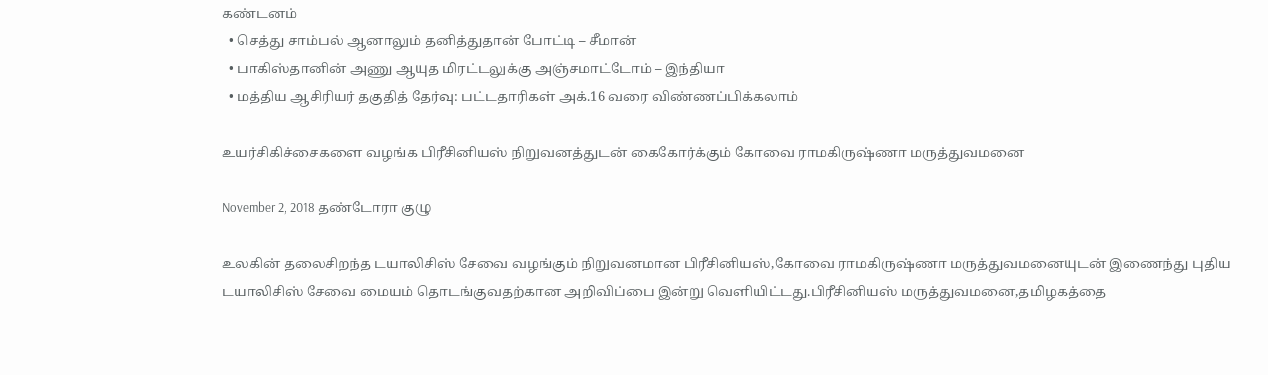கண்டனம்
  • செத்து சாம்பல் ஆனாலும் தனித்துதான் போட்டி – சீமான்
  • பாகிஸ்தானின் அணு ஆயுத மிரட்டலுக்கு அஞ்சமாட்டோம் – இந்தியா
  • மத்திய ஆசிரியர் தகுதித் தேர்வு: பட்டதாரிகள் அக்.16 வரை விண்ணப்பிக்கலாம்

உயர்சிகிச்சைகளை வழங்க பிரீசினியஸ் நிறுவனத்துடன் கைகோர்க்கும் கோவை ராமகிருஷ்ணா மருத்துவமனை

November 2, 2018 தண்டோரா குழு

உலகின் தலைசிறந்த டயாலிசிஸ் சேவை வழங்கும் நிறுவனமான பிரீசினியஸ்,கோவை ராமகிருஷ்ணா மருத்துவமனையுடன் இணைந்து புதிய டயாலிசிஸ் சேவை மையம் தொடங்குவதற்கான அறிவிப்பை இன்று வெளியிட்டது.பிரீசினியஸ் மருத்துவமனை,தமிழகத்தை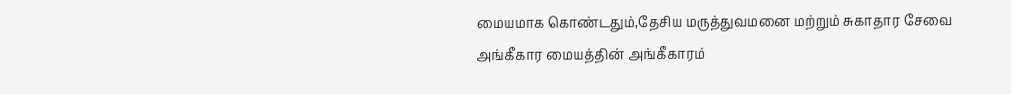மையமாக கொண்டதும்,தேசிய மருத்துவமனை மற்றும் சுகாதார சேவை அங்கீகார மையத்தின் அங்கீகாரம்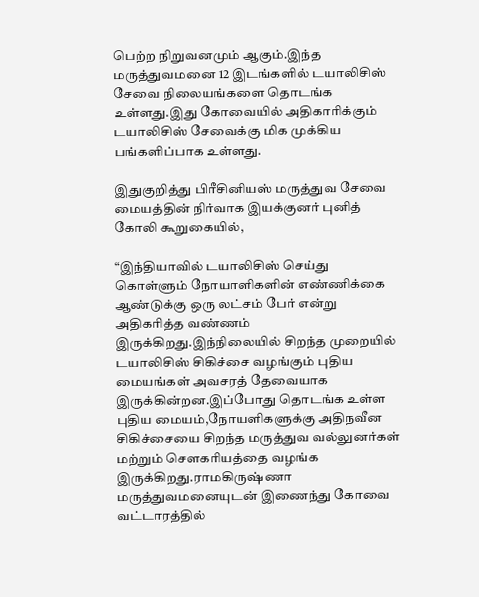பெற்ற நிறுவனமும் ஆகும்.இந்த மருத்துவமனை 12 இடங்களில் டயாலிசிஸ் சேவை நிலையங்களை தொடங்க உள்ளது.இது கோவையில் அதிகாரிக்கும் டயாலிசிஸ் சேவைக்கு மிக முக்கிய பங்களிப்பாக உள்ளது.

இதுகுறித்து பிரீசினியஸ் மருத்துவ சேவை மையத்தின் நிர்வாக இயக்குனர் புனித் கோலி கூறுகையில்,

“இந்தியாவில் டயாலிசிஸ் செய்து கொள்ளும் நோயாளிகளின் எண்ணிக்கை ஆண்டுக்கு ஒரு லட்சம் பேர் என்று அதிகரித்த வண்ணம் இருக்கிறது.இந்நிலையில் சிறந்த முறையில் டயாலிசிஸ் சிகிச்சை வழங்கும் புதிய மையங்கள் அவசரத் தேவையாக இருக்கின்றன.இப்போது தொடங்க உள்ள புதிய மையம்,நோயளிகளுக்கு அதிநவீன சிகிச்சையை சிறந்த மருத்துவ வல்லுனர்கள் மற்றும் செளகரியத்தை வழங்க இருக்கிறது.ராமகிருஷ்ணா மருத்துவமனையுடன் இணைந்து கோவை வட்டாரத்தில்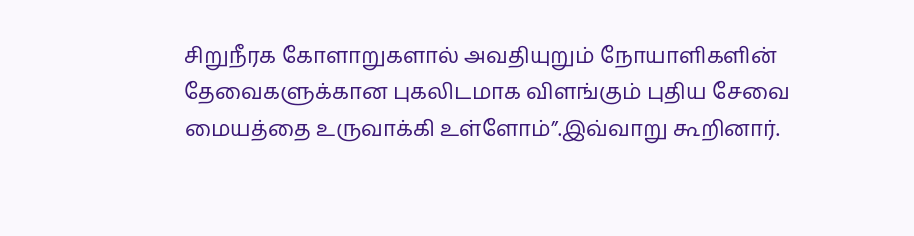சிறுநீரக கோளாறுகளால் அவதியுறும் நோயாளிகளின் தேவைகளுக்கான புகலிடமாக விளங்கும் புதிய சேவை மையத்தை உருவாக்கி உள்ளோம்”.இவ்வாறு கூறினார்.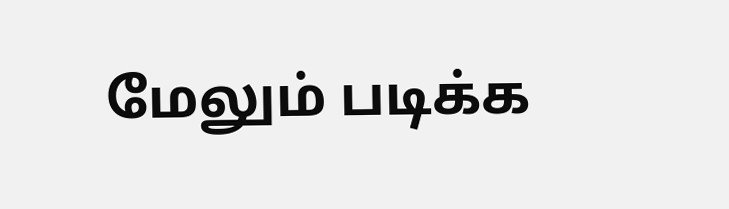மேலும் படிக்க